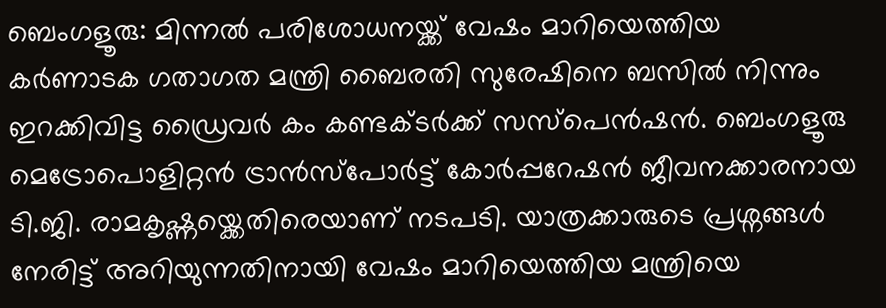ബെംഗളൂരു: മിന്നൽ പരിശോധനയ്ക്ക് വേഷം മാറിയെത്തിയ കർണാടക ഗതാഗത മന്ത്രി ബൈരതി സുരേഷിനെ ബസിൽ നിന്നും ഇറക്കിവിട്ട ഡ്രൈവർ കം കണ്ടക്ടർക്ക് സസ്പെൻഷൻ. ബെംഗളൂരു മെട്രോപൊളിറ്റൻ ട്രാൻസ്പോർട്ട് കോർപ്പറേഷൻ ജീവനക്കാരനായ ടി.ജി. രാമകൃഷ്ണയ്ക്കെതിരെയാണ് നടപടി. യാത്രക്കാരുടെ പ്രശ്നങ്ങൾ നേരിട്ട് അറിയുന്നതിനായി വേഷം മാറിയെത്തിയ മന്ത്രിയെ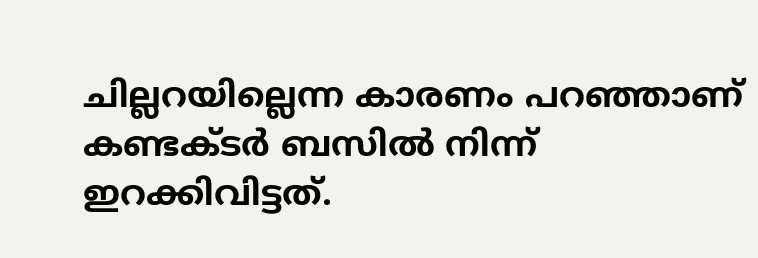ചില്ലറയില്ലെന്ന കാരണം പറഞ്ഞാണ് കണ്ടക്ടർ ബസിൽ നിന്ന് ഇറക്കിവിട്ടത്.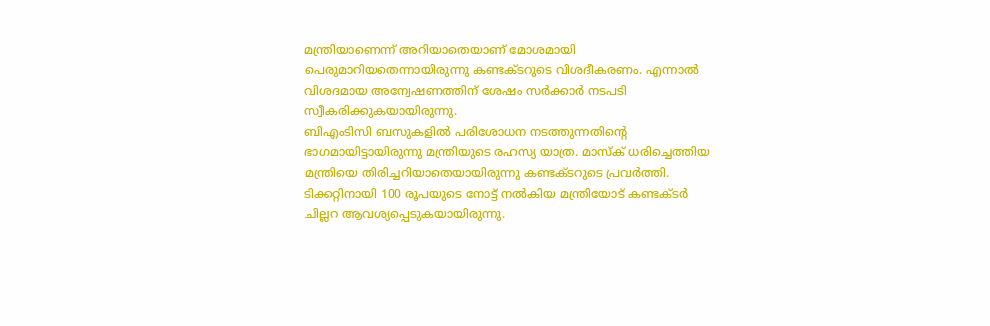മന്ത്രിയാണെന്ന് അറിയാതെയാണ് മോശമായി പെരുമാറിയതെന്നായിരുന്നു കണ്ടക്ടറുടെ വിശദീകരണം. എന്നാൽ വിശദമായ അന്വേഷണത്തിന് ശേഷം സർക്കാർ നടപടി സ്വീകരിക്കുകയായിരുന്നു.
ബിഎംടിസി ബസുകളിൽ പരിശോധന നടത്തുന്നതിൻ്റെ ഭാഗമായിട്ടായിരുന്നു മന്ത്രിയുടെ രഹസ്യ യാത്ര. മാസ്ക് ധരിച്ചെത്തിയ മന്ത്രിയെ തിരിച്ചറിയാതെയായിരുന്നു കണ്ടക്ടറുടെ പ്രവർത്തി. ടിക്കറ്റിനായി 100 രൂപയുടെ നോട്ട് നൽകിയ മന്ത്രിയോട് കണ്ടക്ടർ ചില്ലറ ആവശ്യപ്പെടുകയായിരുന്നു.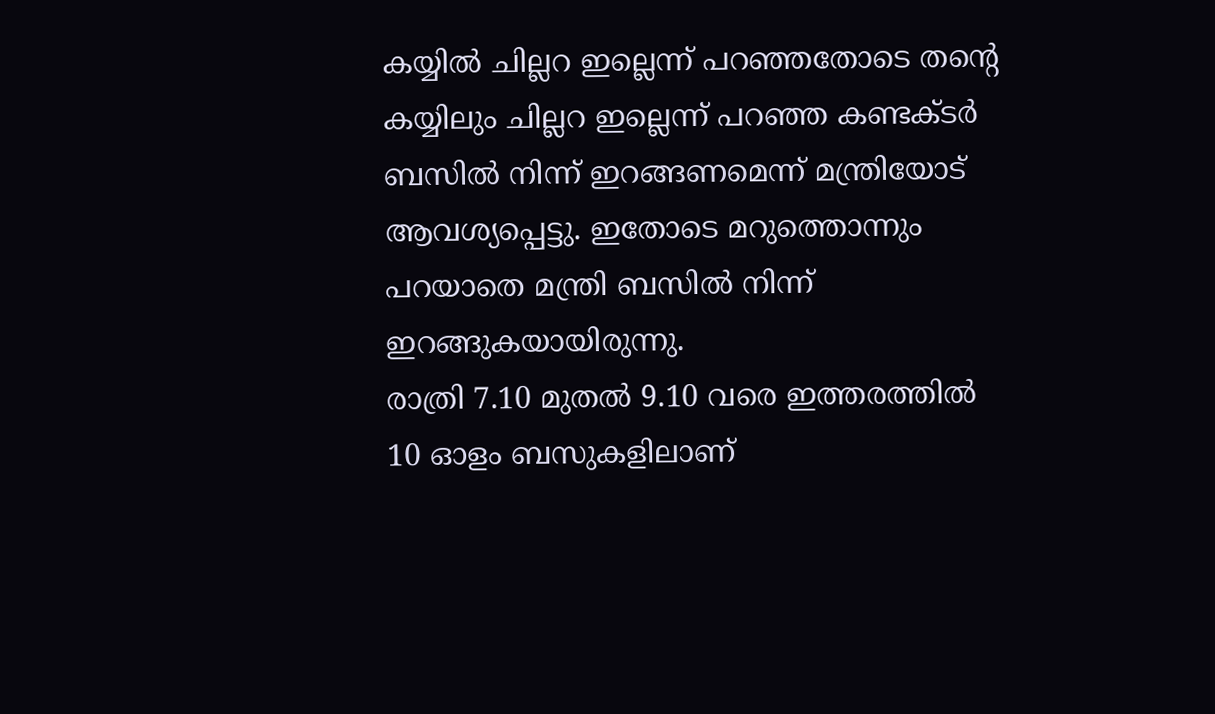കയ്യിൽ ചില്ലറ ഇല്ലെന്ന് പറഞ്ഞതോടെ തൻ്റെ കയ്യിലും ചില്ലറ ഇല്ലെന്ന് പറഞ്ഞ കണ്ടക്ടർ ബസിൽ നിന്ന് ഇറങ്ങണമെന്ന് മന്ത്രിയോട് ആവശ്യപ്പെട്ടു. ഇതോടെ മറുത്തൊന്നും പറയാതെ മന്ത്രി ബസിൽ നിന്ന് ഇറങ്ങുകയായിരുന്നു.
രാത്രി 7.10 മുതൽ 9.10 വരെ ഇത്തരത്തിൽ 10 ഓളം ബസുകളിലാണ്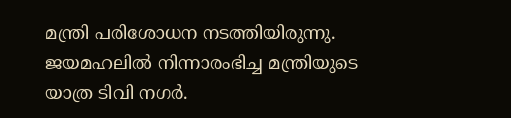മന്ത്രി പരിശോധന നടത്തിയിരുന്നു. ജയമഹലിൽ നിന്നാരംഭിച്ച മന്ത്രിയുടെ യാത്ര ടിവി നഗർ.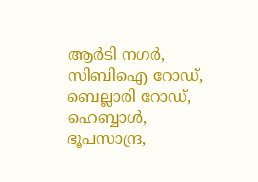ആർടി നഗർ, സിബിഐ റോഡ്, ബെല്ലാരി റോഡ്, ഹെബ്ബാൾ, ഭൂപസാന്ദ്ര,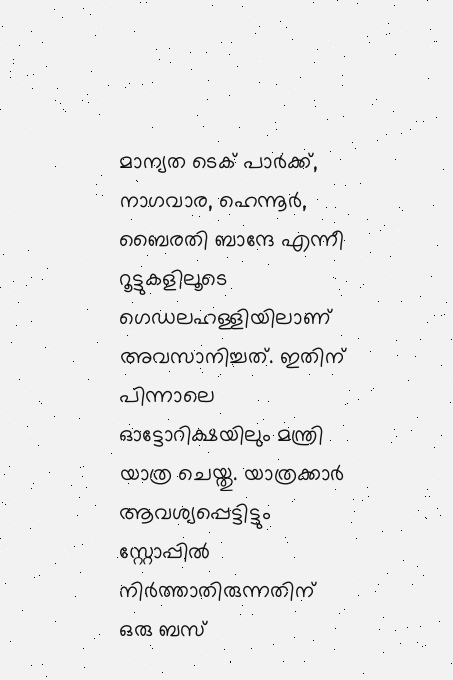മാന്യത ടെക് പാർക്ക്, നാഗവാര, ഹെന്നൂർ, ബൈരതി ബാന്ദേ എന്നീ റൂട്ടുകളിലൂടെ ഗെഡലഹള്ളിയിലാണ് അവസാനിച്ചത്. ഇതിന് പിന്നാലെ ഓട്ടോറിക്ഷയിലും മന്ത്രി യാത്ര ചെയ്തു. യാത്രക്കാർ ആവശ്യപ്പെട്ടിട്ടും സ്റ്റോപ്പിൽ നിർത്താതിരുന്നതിന് ഒരു ബസ്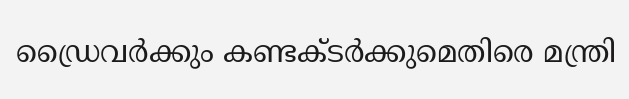ഡ്രൈവർക്കും കണ്ടക്ടർക്കുമെതിരെ മന്ത്രി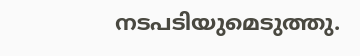നടപടിയുമെടുത്തു.